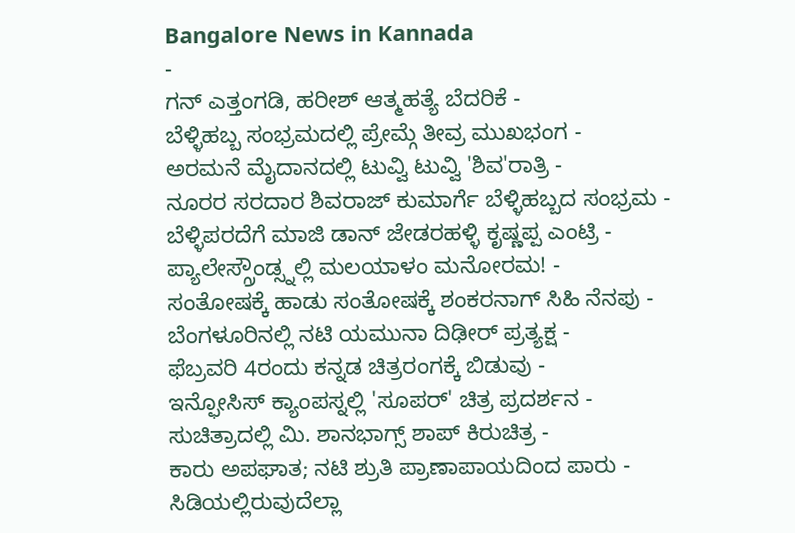Bangalore News in Kannada
-
ಗನ್ ಎತ್ತಂಗಡಿ, ಹರೀಶ್ ಆತ್ಮಹತ್ಯೆ ಬೆದರಿಕೆ -
ಬೆಳ್ಳಿಹಬ್ಬ ಸಂಭ್ರಮದಲ್ಲಿ ಪ್ರೇಮ್ಗೆ ತೀವ್ರ ಮುಖಭಂಗ -
ಅರಮನೆ ಮೈದಾನದಲ್ಲಿ ಟುವ್ವಿ ಟುವ್ವಿ 'ಶಿವ'ರಾತ್ರಿ -
ನೂರರ ಸರದಾರ ಶಿವರಾಜ್ ಕುಮಾರ್ಗೆ ಬೆಳ್ಳಿಹಬ್ಬದ ಸಂಭ್ರಮ -
ಬೆಳ್ಳಿಪರದೆಗೆ ಮಾಜಿ ಡಾನ್ ಜೇಡರಹಳ್ಳಿ ಕೃಷ್ಣಪ್ಪ ಎಂಟ್ರಿ -
ಪ್ಯಾಲೇಸ್ಗ್ರೌಂಡ್ಸ್ನಲ್ಲಿ ಮಲಯಾಳಂ ಮನೋರಮ! -
ಸಂತೋಷಕ್ಕೆ ಹಾಡು ಸಂತೋಷಕ್ಕೆ ಶಂಕರನಾಗ್ ಸಿಹಿ ನೆನಪು -
ಬೆಂಗಳೂರಿನಲ್ಲಿ ನಟಿ ಯಮುನಾ ದಿಢೀರ್ ಪ್ರತ್ಯಕ್ಷ -
ಫೆಬ್ರವರಿ 4ರಂದು ಕನ್ನಡ ಚಿತ್ರರಂಗಕ್ಕೆ ಬಿಡುವು -
ಇನ್ಫೋಸಿಸ್ ಕ್ಯಾಂಪಸ್ನಲ್ಲಿ 'ಸೂಪರ್' ಚಿತ್ರ ಪ್ರದರ್ಶನ -
ಸುಚಿತ್ರಾದಲ್ಲಿ ಮಿ. ಶಾನಭಾಗ್ಸ್ ಶಾಪ್ ಕಿರುಚಿತ್ರ -
ಕಾರು ಅಪಘಾತ; ನಟಿ ಶ್ರುತಿ ಪ್ರಾಣಾಪಾಯದಿಂದ ಪಾರು -
ಸಿಡಿಯಲ್ಲಿರುವುದೆಲ್ಲಾ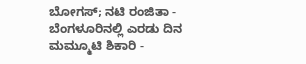ಬೋಗಸ್; ನಟಿ ರಂಜಿತಾ -
ಬೆಂಗಳೂರಿನಲ್ಲಿ ಎರಡು ದಿನ ಮಮ್ಮೂಟಿ ಶಿಕಾರಿ -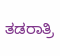ತಡರಾತ್ರಿ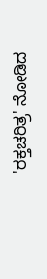'ರಕ್ತಚರಿತ್ರ' ನೋಡಿದ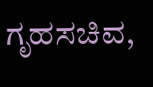ಗೃಹಸಚಿವ,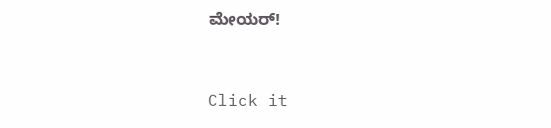ಮೇಯರ್!


Click it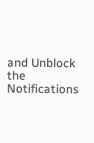and Unblock the Notifications